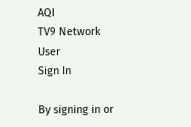AQI
TV9 Network
User
Sign In

By signing in or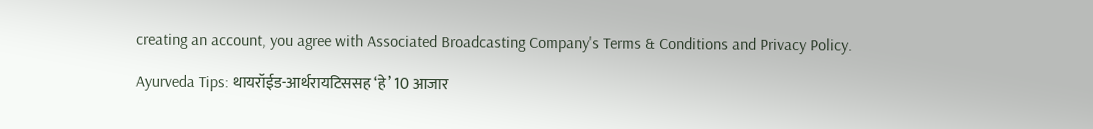creating an account, you agree with Associated Broadcasting Company's Terms & Conditions and Privacy Policy.

Ayurveda Tips: थायरॉईड-आर्थरायटिससह ‘हे’ 10 आजार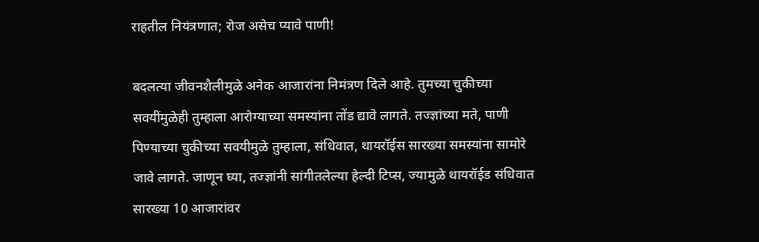राहतील नियंत्रणात; रोज असेच प्यावे पाणी!

बदलत्या जीवनशैलीमुळे अनेक आजारांना निमंत्रण दिले आहे. तुमच्या चुकीच्या सवयींमुळेही तुम्हाला आरोग्याच्या समस्यांना तोंड द्यावे लागते. तज्ज्ञांच्या मते, पाणी पिण्याच्या चुकीच्या सवयीमुळे तुम्हाला, संधिवात, थायरॉईस सारख्या समस्यांना सामोरे जावे लागते. जाणून घ्या, तज्ज्ञांनी सांगीतलेल्या हेल्दी टिप्स, ज्यामुळे थायरॉईड संधिवात सारख्या 10 आजारांवर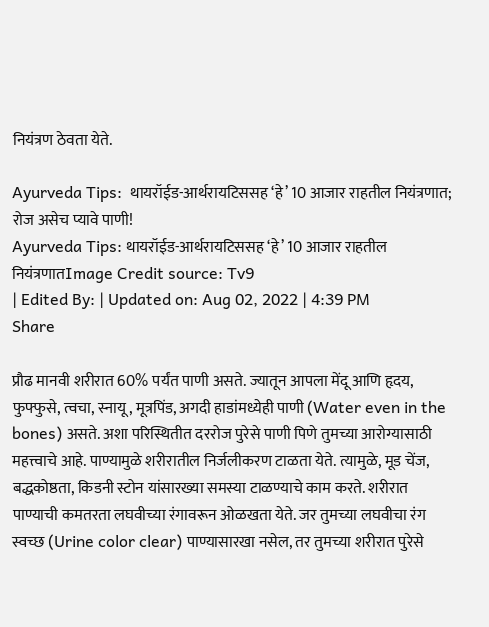नियंत्रण ठेवता येते.

Ayurveda Tips:  थायरॉईड-आर्थरायटिससह ‘हे’ 10 आजार राहतील नियंत्रणात; रोज असेच प्यावे पाणी!
Ayurveda Tips: थायरॉईड-आर्थरायटिससह ‘हे’ 10 आजार राहतील नियंत्रणातImage Credit source: Tv9
| Edited By: | Updated on: Aug 02, 2022 | 4:39 PM
Share

प्रौढ मानवी शरीरात 60% पर्यंत पाणी असते. ज्यातून आपला मेंदू आणि हृदय, फुफ्फुसे, त्वचा, स्नायू, मूत्रपिंड, अगदी हाडांमध्येही पाणी (Water even in the bones) असते. अशा परिस्थितीत दररोज पुरेसे पाणी पिणे तुमच्या आरोग्यासाठी महत्त्वाचे आहे. पाण्यामुळे शरीरातील निर्जलीकरण टाळता येते. त्यामुळे, मूड चेंज, बद्धकोष्ठता, किडनी स्टोन यांसारख्या समस्या टाळण्याचे काम करते. शरीरात पाण्याची कमतरता लघवीच्या रंगावरून ओळखता येते. जर तुमच्या लघवीचा रंग स्वच्छ (Urine color clear) पाण्यासारखा नसेल, तर तुमच्या शरीरात पुरेसे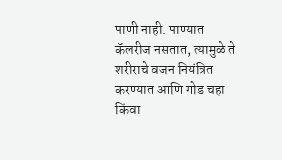पाणी नाही. पाण्यात कॅलरीज नसतात, त्यामुळे ते शरीराचे वजन नियंत्रित करण्यात आणि गोड चहा किंवा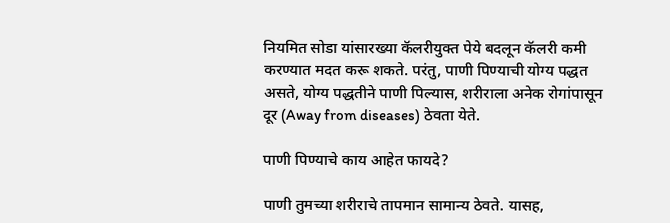नियमित सोडा यांसारख्या कॅलरीयुक्त पेये बदलून कॅलरी कमी करण्यात मदत करू शकते. परंतु, पाणी पिण्याची योग्य पद्धत असते, योग्य पद्धतीने पाणी पिल्यास, शरीराला अनेक रोगांपासून दूर (Away from diseases) ठेवता येते.

पाणी पिण्याचे काय आहेत फायदे?

पाणी तुमच्या शरीराचे तापमान सामान्य ठेवते. यासह,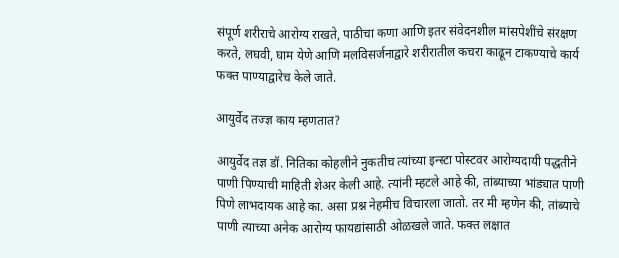संपूर्ण शरीराचे आरोग्य राखते, पाठीचा कणा आणि इतर संवेदनशील मांसपेशींचे संरक्षण करते, लघवी, घाम येणे आणि मलविसर्जनाद्वारे शरीरातील कचरा काढून टाकण्याचे कार्य फक्त पाण्याद्वारेच केले जाते.

आयुर्वेद तज्ज्ञ काय म्हणतात?

आयुर्वेद तज्ञ डॉ. नितिका कोहलीने नुकतीच त्यांच्या इन्स्टा पोस्टवर आरोग्यदायी पद्धतीने पाणी पिण्याची माहिती शेअर केली आहे. त्यांनी म्हटले आहे की, तांब्याच्या भांड्यात पाणी पिणे लाभदायक आहे का. असा प्रश्न नेहमीच विचारला जातो. तर मी म्हणेन की, तांब्याचे पाणी त्याच्या अनेक आरोग्य फायद्यांसाठी ओळखले जाते. फक्त लक्षात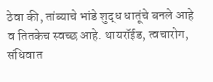ठेवा की, तांब्याचे भांडे शुद्ध धातूंचे बनले आहे व तितकेच स्वच्छ आहे. थायरॉईड, त्वचारोग, संधिवात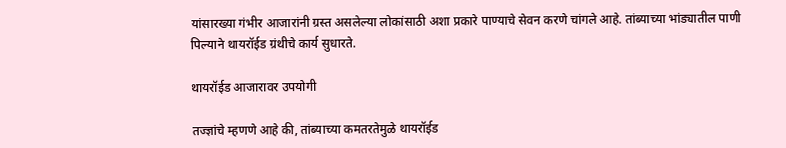यांसारख्या गंभीर आजारांनी ग्रस्त असलेल्या लोकांसाठी अशा प्रकारे पाण्याचे सेवन करणे चांगले आहे. तांब्याच्या भांड्यातील पाणी पिल्याने थायरॉईड ग्रंथीचे कार्य सुधारते.

थायरॉईड आजारावर उपयोगी

तज्ज्ञांचे म्हणणे आहे की, तांब्याच्या कमतरतेमुळे थायरॉईड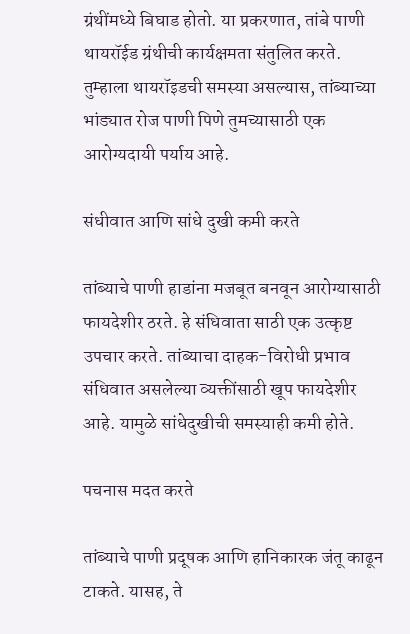ग्रंथींमध्ये बिघाड होतो. या प्रकरणात, तांबे पाणी थायरॉईड ग्रंथीची कार्यक्षमता संतुलित करते. तुम्हाला थायरॉइडची समस्या असल्यास, तांब्याच्या भांड्यात रोज पाणी पिणे तुमच्यासाठी एक आरोग्यदायी पर्याय आहे.

संधीवात आणि सांधे दुखी कमी करते

तांब्याचे पाणी हाडांना मजबूत बनवून आरोग्यासाठी फायदेशीर ठरते. हे संधिवाता साठी एक उत्कृष्ट उपचार करते. तांब्याचा दाहक-विरोधी प्रभाव संधिवात असलेल्या व्यक्तींसाठी खूप फायदेशीर आहे. यामुळे सांधेदुखीची समस्याही कमी होते.

पचनास मदत करते

तांब्याचे पाणी प्रदूषक आणि हानिकारक जंतू काढून टाकते. यासह, ते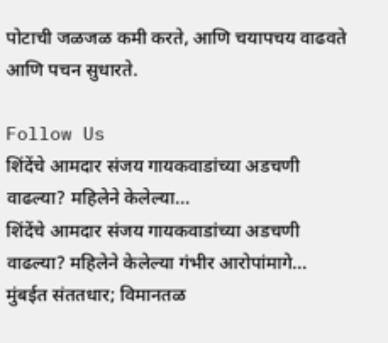पोटाची जळजळ कमी करते, आणि चयापचय वाढवते आणि पचन सुधारते.

Follow Us
शिंदेंचे आमदार संजय गायकवाडांच्या अडचणी वाढल्या? महिलेने केलेल्या...
शिंदेंचे आमदार संजय गायकवाडांच्या अडचणी वाढल्या? महिलेने केलेल्या गंभीर आरोपांमागे...
मुंबईत संततधार; विमानतळ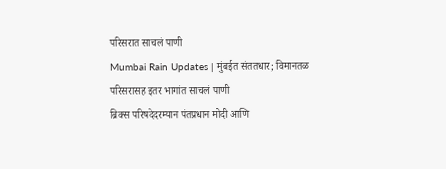परिसरात साचलं पाणी
Mumbai Rain Updates | मुंबईत संततधार; विमानतळ परिसरासह इतर भागांत साचलं पाणी
ब्रिक्स परिषदेदरम्यान पंतप्रधान मोदी आणि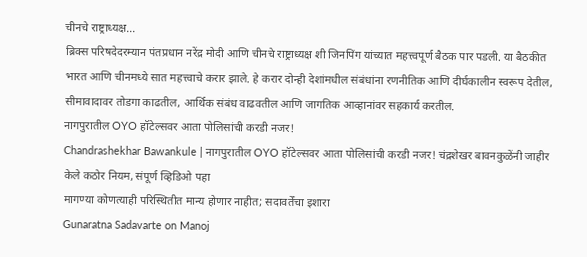चीनचे राष्ट्राध्यक्ष...
ब्रिक्स परिषदेदरम्यान पंतप्रधान नरेंद्र मोदी आणि चीनचे राष्ट्राध्यक्ष शी जिनपिंग यांच्यात महत्त्वपूर्ण बैठक पार पडली. या बैठकीत भारत आणि चीनमध्ये सात महत्त्वाचे करार झाले. हे करार दोन्ही देशांमधील संबंधांना रणनीतिक आणि दीर्घकालीन स्वरूप देतील, सीमावादावर तोडगा काढतील, आर्थिक संबंध वाढवतील आणि जागतिक आव्हानांवर सहकार्य करतील.
नागपुरातील OYO हॉटेल्सवर आता पोलिसांची करडी नजर!
Chandrashekhar Bawankule | नागपुरातील OYO हॉटेल्सवर आता पोलिसांची करडी नजर! चंद्रशेखर बावनकुळेंनी जाहीर केले कठोर नियम, संपूर्ण व्हिडिओ पहा
मागण्या कोणत्याही परिस्थितीत मान्य होणार नाहीत; सदावर्तेंचा इशारा
Gunaratna Sadavarte on Manoj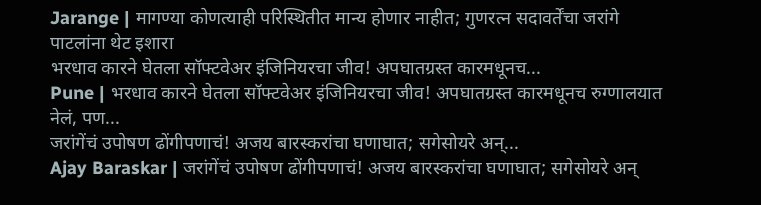Jarange | मागण्या कोणत्याही परिस्थितीत मान्य होणार नाहीत; गुणरत्न सदावर्तेंचा जरांगे पाटलांना थेट इशारा
भरधाव कारने घेतला सॉफ्टवेअर इंजिनियरचा जीव! अपघातग्रस्त कारमधूनच...
Pune | भरधाव कारने घेतला सॉफ्टवेअर इंजिनियरचा जीव! अपघातग्रस्त कारमधूनच रुग्णालयात नेलं, पण...
जरांगेंचं उपोषण ढोंगीपणाचं! अजय बारस्करांचा घणाघात; सगेसोयरे अन्...
Ajay Baraskar | जरांगेंचं उपोषण ढोंगीपणाचं! अजय बारस्करांचा घणाघात; सगेसोयरे अन्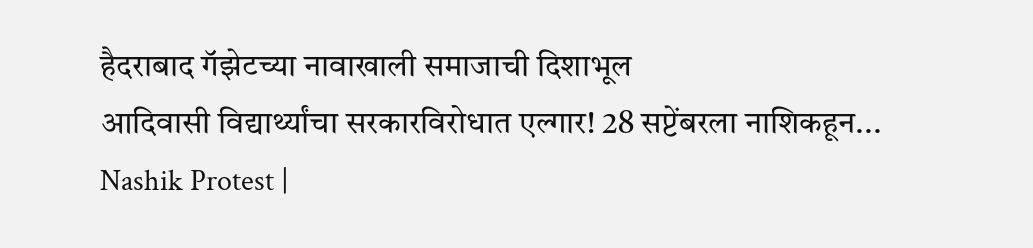हैदराबाद गॅझेटच्या नावाखाली समाजाची दिशाभूल
आदिवासी विद्यार्थ्यांचा सरकारविरोधात एल्गार! 28 सप्टेंबरला नाशिकहून...
Nashik Protest |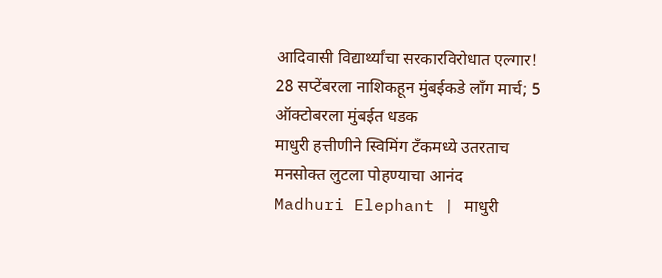आदिवासी विद्यार्थ्यांचा सरकारविरोधात एल्गार! 28 सप्टेंबरला नाशिकहून मुंबईकडे लॉंग मार्च; 5 ऑक्टोबरला मुंबईत धडक
माधुरी हत्तीणीने स्विमिंग टँकमध्ये उतरताच मनसोक्त लुटला पोहण्याचा आनंद
Madhuri Elephant | माधुरी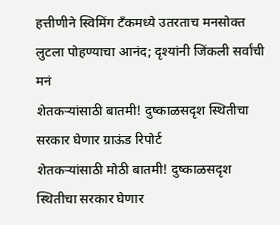हत्तीणीने स्विमिंग टँकमध्ये उतरताच मनसोक्त लुटला पोहण्याचा आनंद; दृश्यांनी जिंकली सर्वांची मनं
शेतकऱ्यांसाठी बातमी! दुष्काळसदृश स्थितीचा सरकार घेणार ग्राऊंड रिपोर्ट
शेतकऱ्यांसाठी मोठी बातमी! दुष्काळसदृश स्थितीचा सरकार घेणार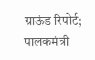ग्राऊंड रिपोर्ट; पालकमंत्री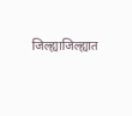जिल्ह्याजिल्ह्यात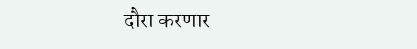दौरा करणार